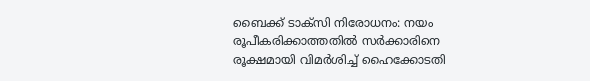ബൈക്ക് ടാക്സി നിരോധനം: നയം രൂപീകരിക്കാത്തതിൽ സർക്കാരിനെ രൂക്ഷമായി വിമർശിച്ച് ഹൈക്കോടതി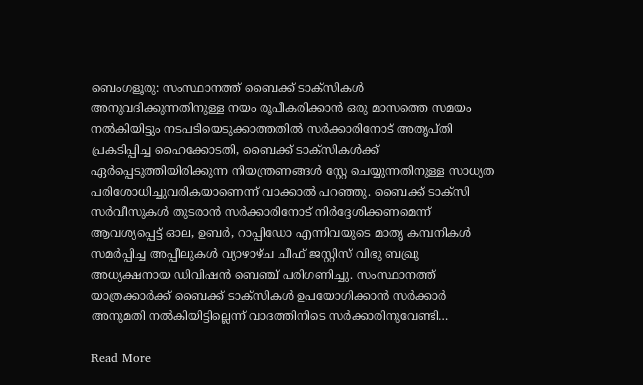ബെംഗളൂരു: സംസ്ഥാനത്ത് ബൈക്ക് ടാക്സികൾ അനുവദിക്കുന്നതിനുള്ള നയം രൂപീകരിക്കാൻ ഒരു മാസത്തെ സമയം നൽകിയിട്ടും നടപടിയെടുക്കാത്തതിൽ സർക്കാരിനോട് അതൃപ്തി പ്രകടിപ്പിച്ച ഹൈക്കോടതി, ബൈക്ക് ടാക്സികൾക്ക് ഏർപ്പെടുത്തിയിരിക്കുന്ന നിയന്ത്രണങ്ങൾ സ്റ്റേ ചെയ്യുന്നതിനുള്ള സാധ്യത പരിശോധിച്ചുവരികയാണെന്ന് വാക്കാൽ പറഞ്ഞു. ബൈക്ക് ടാക്സി സർവീസുകൾ തുടരാൻ സർക്കാരിനോട് നിർദ്ദേശിക്കണമെന്ന് ആവശ്യപ്പെട്ട് ഓല, ഉബർ, റാപ്പിഡോ എന്നിവയുടെ മാതൃ കമ്പനികൾ സമർപ്പിച്ച അപ്പീലുകൾ വ്യാഴാഴ്ച ചീഫ് ജസ്റ്റിസ് വിഭു ബഖ്രു അധ്യക്ഷനായ ഡിവിഷൻ ബെഞ്ച് പരിഗണിച്ചു. സംസ്ഥാനത്ത് യാത്രക്കാർക്ക് ബൈക്ക് ടാക്സികൾ ഉപയോഗിക്കാൻ സർക്കാർ അനുമതി നൽകിയിട്ടില്ലെന്ന് വാദത്തിനിടെ സർക്കാരിനുവേണ്ടി…

Read More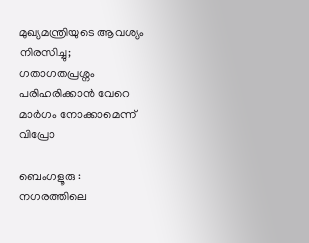മുഖ്യമന്ത്രിയുടെ ആവശ്യം നിരസിച്ചു; ഗതാഗതപ്രശ്നം പരിഹരിക്കാൻ വേറെ മാർഗം നോക്കാമെന്ന് വിപ്രോ

ബെംഗളൂരു : നഗരത്തിലെ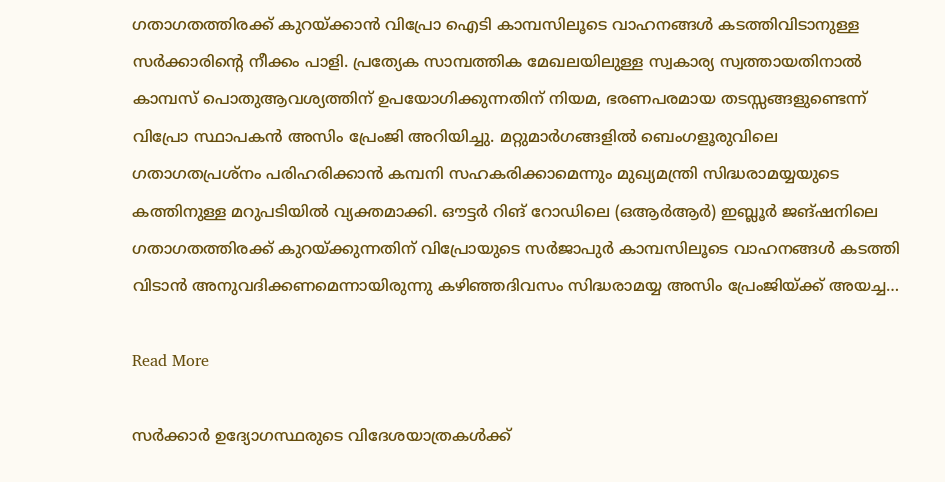ഗതാഗതത്തിരക്ക് കുറയ്ക്കാൻ വിപ്രോ ഐടി കാമ്പസിലൂടെ വാഹനങ്ങൾ കടത്തിവിടാനുള്ള സർക്കാരിന്റെ നീക്കം പാളി. പ്രത്യേക സാമ്പത്തിക മേഖലയിലുള്ള സ്വകാര്യ സ്വത്തായതിനാൽ കാമ്പസ് പൊതുആവശ്യത്തിന് ഉപയോഗിക്കുന്നതിന് നിയമ, ഭരണപരമായ തടസ്സങ്ങളുണ്ടെന്ന് വിപ്രോ സ്ഥാപകൻ അസിം പ്രേംജി അറിയിച്ചു. മറ്റുമാർഗങ്ങളിൽ ബെംഗളൂരുവിലെ ഗതാഗതപ്രശ്നം പരിഹരിക്കാൻ കമ്പനി സഹകരിക്കാമെന്നും മുഖ്യമന്ത്രി സിദ്ധരാമയ്യയുടെ കത്തിനുള്ള മറുപടിയിൽ വ്യക്തമാക്കി. ഔട്ടർ റിങ് റോഡിലെ (ഒആർആർ) ഇബ്ലൂർ ജങ്ഷനിലെ ഗതാഗതത്തിരക്ക് കുറയ്ക്കുന്നതിന് വിപ്രോയുടെ സർജാപുർ കാമ്പസിലൂടെ വാഹനങ്ങൾ കടത്തി വിടാൻ അനുവദിക്കണമെന്നായിരുന്നു കഴിഞ്ഞദിവസം സിദ്ധരാമയ്യ അസിം പ്രേംജിയ്ക്ക് അയച്ച…

Read More

സർക്കാർ ഉദ്യോഗസ്ഥരുടെ വിദേശയാത്രകൾക്ക്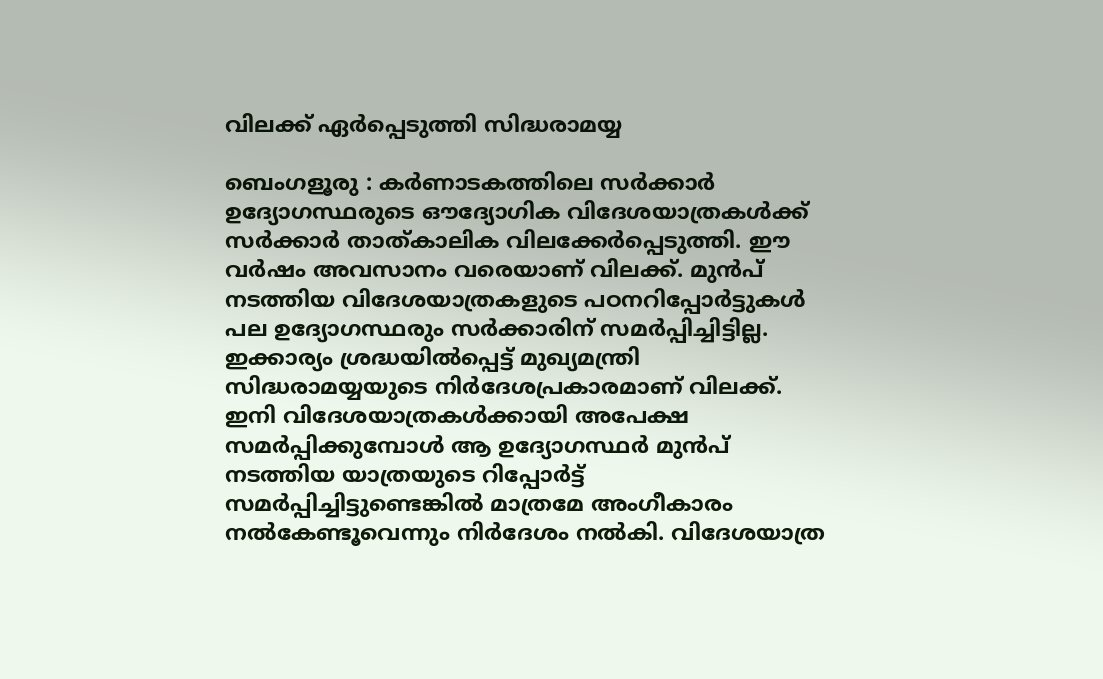വിലക്ക് ഏർപ്പെടുത്തി സിദ്ധരാമയ്യ

ബെംഗളൂരു : കർണാടകത്തിലെ സർക്കാർ ഉദ്യോഗസ്ഥരുടെ ഔദ്യോഗിക വിദേശയാത്രകൾക്ക് സർക്കാർ താത്കാലിക വിലക്കേർപ്പെടുത്തി. ഈ വർഷം അവസാനം വരെയാണ് വിലക്ക്. മുൻപ് നടത്തിയ വിദേശയാത്രകളുടെ പഠനറിപ്പോർട്ടുകൾ പല ഉദ്യോഗസ്ഥരും സർക്കാരിന് സമർപ്പിച്ചിട്ടില്ല. ഇക്കാര്യം ശ്രദ്ധയിൽപ്പെട്ട് മുഖ്യമന്ത്രി സിദ്ധരാമയ്യയുടെ നിർദേശപ്രകാരമാണ് വിലക്ക്. ഇനി വിദേശയാത്രകൾക്കായി അപേക്ഷ സമർപ്പിക്കുമ്പോൾ ആ ഉദ്യോഗസ്ഥർ മുൻപ് നടത്തിയ യാത്രയുടെ റിപ്പോർട്ട് സമർപ്പിച്ചിട്ടുണ്ടെങ്കിൽ മാത്രമേ അംഗീകാരം നൽകേണ്ടൂവെന്നും നിർദേശം നൽകി. വിദേശയാത്ര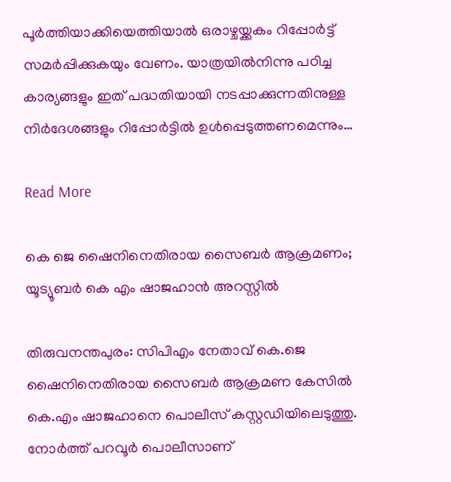പൂർത്തിയാക്കിയെത്തിയാൽ ഒരാഴ്ചയ്ക്കകം റിപ്പോർട്ട് സമർപ്പിക്കുകയും വേണം. യാത്രയിൽനിന്നു പഠിച്ച കാര്യങ്ങളും ഇത് പദ്ധതിയായി നടപ്പാക്കുന്നതിനുള്ള നിർദേശങ്ങളും റിപ്പോർട്ടിൽ ഉൾപ്പെടുത്തണമെന്നും…

Read More

കെ ജെ ഷൈനിനെതിരായ സൈബർ ആക്രമണം; യൂട്യൂബർ കെ എം ഷാജഹാന്‍ അറസ്റ്റില്‍

തിരുവനന്തപുരം: സിപിഎം നേതാവ് കെ.ജെ ഷൈനിനെതിരായ സൈബർ ആക്രമണ കേസിൽ കെ.എം ഷാജഹാനെ പൊലീസ് കസ്റ്റഡിയിലെടുത്തു. നോർത്ത് പറവൂർ പൊലീസാണ്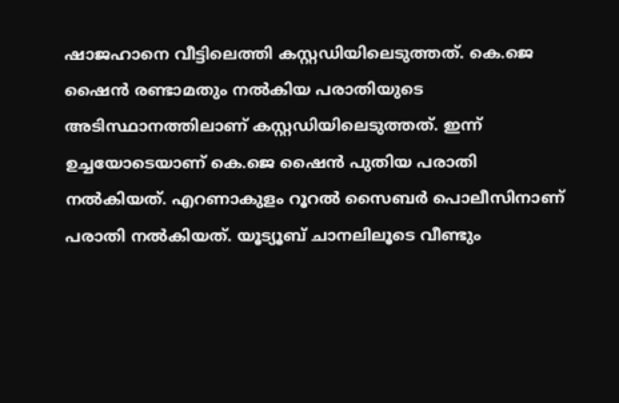ഷാജഹാനെ വീട്ടിലെത്തി കസ്റ്റഡിയിലെടുത്തത്. കെ.ജെ ഷൈൻ രണ്ടാമതും നൽകിയ പരാതിയുടെ അടിസ്ഥാനത്തിലാണ് കസ്റ്റഡിയിലെടുത്തത്. ഇന്ന് ഉച്ചയോടെയാണ് കെ.ജെ ഷൈൻ പുതിയ പരാതി നൽകിയത്. എറണാകുളം റൂറൽ സൈബർ പൊലീസിനാണ് പരാതി നൽകിയത്. യൂട്യൂബ് ചാനലിലൂടെ വീണ്ടും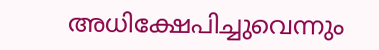അധിക്ഷേപിച്ചുവെന്നും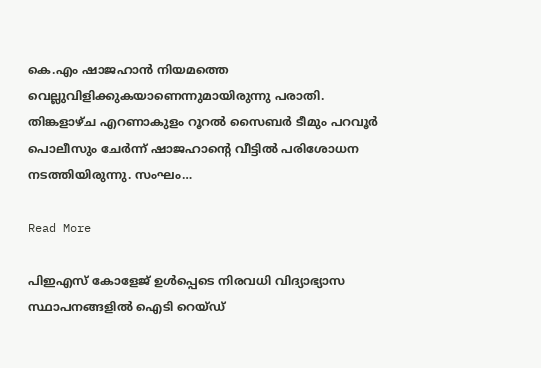കെ.എം ഷാജഹാൻ നിയമത്തെ വെല്ലുവിളിക്കുകയാണെന്നുമായിരുന്നു പരാതി. തിങ്കളാഴ്ച എറണാകുളം റൂറൽ സൈബർ ടീമും പറവൂർ പൊലീസും ചേർന്ന് ഷാജഹാന്റെ വീട്ടിൽ പരിശോധന നടത്തിയിരുന്നു. സംഘം…

Read More

പിഇഎസ് കോളേജ് ഉൾപ്പെടെ നിരവധി വിദ്യാഭ്യാസ സ്ഥാപനങ്ങളിൽ ഐടി റെയ്ഡ്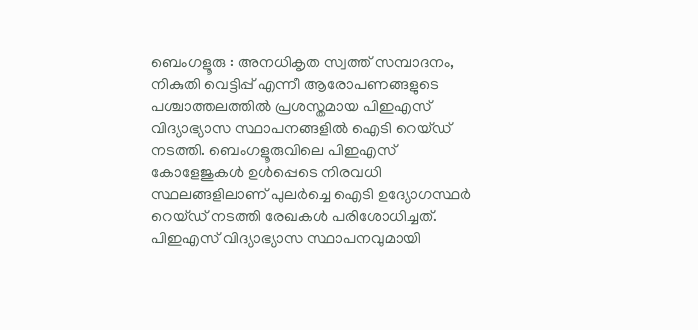ബെംഗളൂരു : അനധികൃത സ്വത്ത് സമ്പാദനം, നികുതി വെട്ടിപ്പ് എന്നീ ആരോപണങ്ങളുടെ പശ്ചാത്തലത്തിൽ പ്രശസ്തമായ പിഇഎസ് വിദ്യാഭ്യാസ സ്ഥാപനങ്ങളിൽ ഐടി റെയ്ഡ് നടത്തി. ബെംഗളൂരുവിലെ പിഇഎസ് കോളേജുകൾ ഉൾപ്പെടെ നിരവധി സ്ഥലങ്ങളിലാണ് പുലർച്ചെ ഐടി ഉദ്യോഗസ്ഥർ റെയ്ഡ് നടത്തി രേഖകൾ പരിശോധിച്ചത്. പിഇഎസ് വിദ്യാഭ്യാസ സ്ഥാപനവുമായി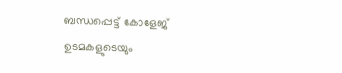ബന്ധപ്പെട്ട് കോളേജ് ഉടമകളുടെയും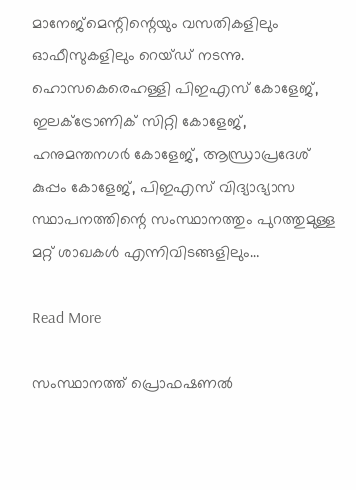മാനേജ്‌മെന്റിന്റെയും വസതികളിലും ഓഫീസുകളിലും റെയ്ഡ് നടന്നു. ഹൊസകെരെഹള്ളി പിഇഎസ് കോളേജ്, ഇലക്ട്രോണിക് സിറ്റി കോളേജ്, ഹനുമന്തനഗർ കോളേജ്, ആന്ധ്രാപ്രദേശ് കുപ്പം കോളേജ്, പിഇഎസ് വിദ്യാഭ്യാസ സ്ഥാപനത്തിന്റെ സംസ്ഥാനത്തും പുറത്തുമുള്ള മറ്റ് ശാഖകൾ എന്നിവിടങ്ങളിലും…

Read More

സംസ്ഥാനത്ത് പ്രൊഫഷണൽ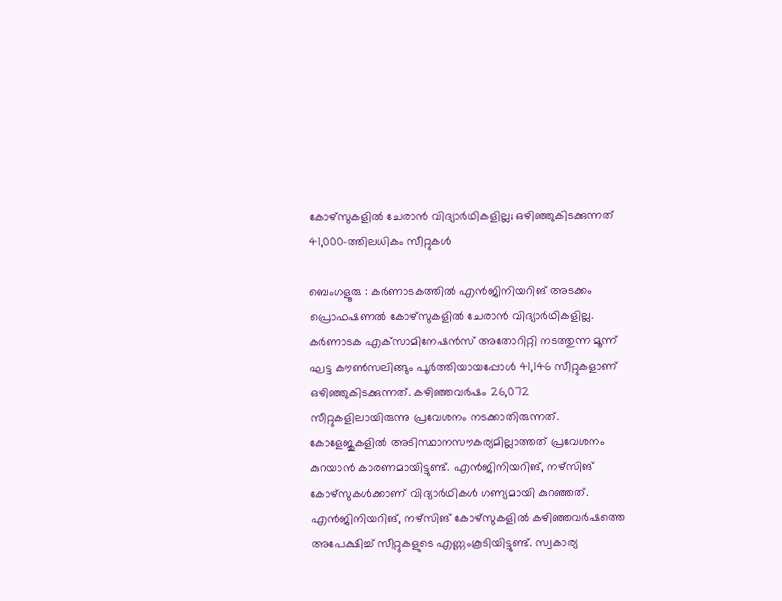കോഴ്‌സുകളിൽ ചേരാൻ വിദ്യാർഥികളില്ല; ഒഴിഞ്ഞുകിടക്കുന്നത് 41,000-ത്തിലധികം സീറ്റുകൾ

ബെംഗളൂരു : കർണാടകത്തിൽ എൻജിനിയറിങ് അടക്കം പ്രൊഫഷണൽ കോഴ്‌സുകളിൽ ചേരാൻ വിദ്യാർഥികളില്ല. കർണാടക എക്‌സാമിനേഷൻസ് അതോറിറ്റി നടത്തുന്ന മൂന്ന് ഘട്ട കൗൺസലിങ്ങും പൂർത്തിയായപ്പോൾ 41,146 സീറ്റുകളാണ് ഒഴിഞ്ഞുകിടക്കുന്നത്. കഴിഞ്ഞവർഷം 26,072 സീറ്റുകളിലായിരുന്നു പ്രവേശനം നടക്കാതിരുന്നത്. കോളേജുകളിൽ അടിസ്ഥാനസൗകര്യമില്ലാത്തത് പ്രവേശനം കുറയാൻ കാരണമായിട്ടുണ്ട്. എൻജിനിയറിങ്, നഴ്സിങ് കോഴ്സുകൾക്കാണ് വിദ്യാർഥികൾ ഗണ്യമായി കുറഞ്ഞത്. എൻജിനിയറിങ്, നഴ്സിങ് കോഴ്സുകളിൽ കഴിഞ്ഞവർഷത്തെ അപേക്ഷിച്ച് സീറ്റുകളുടെ എണ്ണംകൂടിയിട്ടുണ്ട്. സ്വകാര്യ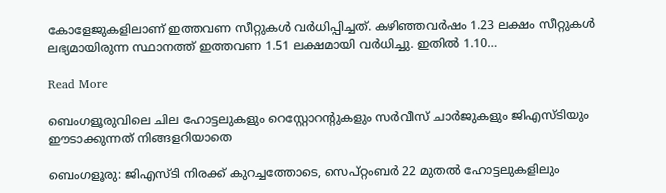കോളേജുകളിലാണ് ഇത്തവണ സീറ്റുകൾ വർധിപ്പിച്ചത്. കഴിഞ്ഞവർഷം 1.23 ലക്ഷം സീറ്റുകൾ ലഭ്യമായിരുന്ന സ്ഥാനത്ത് ഇത്തവണ 1.51 ലക്ഷമായി വർധിച്ചു. ഇതിൽ 1.10…

Read More

ബെംഗളൂരുവിലെ ചില ഹോട്ടലുകളും റെസ്റ്റോറന്റുകളും സർവീസ് ചാർജുകളും ജിഎസ്ടിയും ഈടാക്കുന്നത് നിങ്ങളറിയാതെ

ബെംഗളൂരു: ജിഎസ്ടി നിരക്ക് കുറച്ചത്തോടെ, സെപ്റ്റംബർ 22 മുതൽ ഹോട്ടലുകളിലും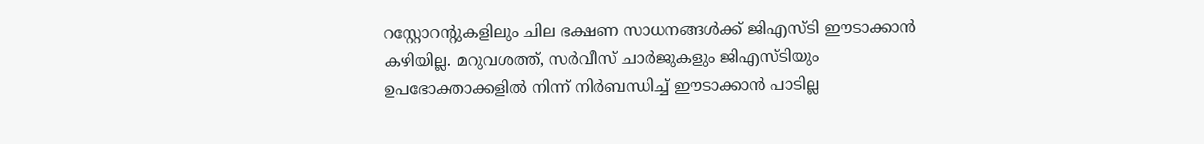റസ്റ്റോറന്റുകളിലും ചില ഭക്ഷണ സാധനങ്ങൾക്ക് ജിഎസ്ടി ഈടാക്കാൻ കഴിയില്ല. മറുവശത്ത്, സർവീസ് ചാർജുകളും ജിഎസ്ടിയും ഉപഭോക്താക്കളിൽ നിന്ന് നിർബന്ധിച്ച് ഈടാക്കാൻ പാടില്ല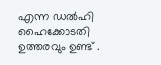എന്ന ഡൽഹി ഹൈക്കോടതി ഉത്തരവും ഉണ്ട് .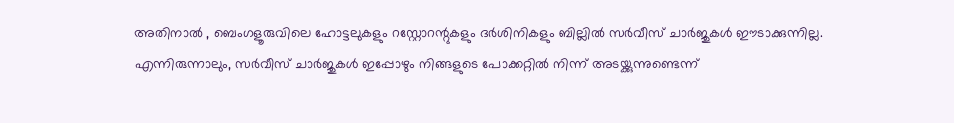അതിനാൽ , ബെംഗളൂരുവിലെ ഹോട്ടലുകളും റസ്റ്റോറന്റുകളും ദർശിനികളും ബില്ലിൽ സർവീസ് ചാർജുകൾ ഈടാക്കുന്നില്ല. എന്നിരുന്നാലും, സർവീസ് ചാർജുകൾ ഇപ്പോഴും നിങ്ങളുടെ പോക്കറ്റിൽ നിന്ന് അടയ്ക്കുന്നുണ്ടെന്ന്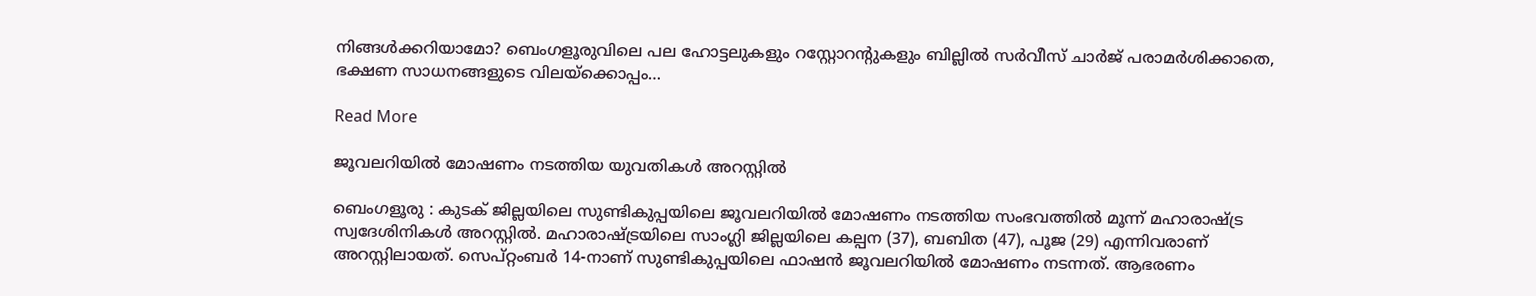നിങ്ങൾക്കറിയാമോ? ബെംഗളൂരുവിലെ പല ഹോട്ടലുകളും റസ്റ്റോറന്റുകളും ബില്ലിൽ സർവീസ് ചാർജ് പരാമർശിക്കാതെ, ഭക്ഷണ സാധനങ്ങളുടെ വിലയ്‌ക്കൊപ്പം…

Read More

ജൂവലറിയിൽ മോഷണം നടത്തിയ യുവതികൾ അറസ്റ്റിൽ

ബെംഗളൂരു : കുടക് ജില്ലയിലെ സുണ്ടികുപ്പയിലെ ജൂവലറിയിൽ മോഷണം നടത്തിയ സംഭവത്തിൽ മൂന്ന് മഹാരാഷ്ട്ര സ്വദേശിനികൾ അറസ്റ്റിൽ. മഹാരാഷ്ട്രയിലെ സാംഗ്ലി ജില്ലയിലെ കല്പന (37), ബബിത (47), പൂജ (29) എന്നിവരാണ് അറസ്റ്റിലായത്. സെപ്റ്റംബർ 14-നാണ് സുണ്ടികുപ്പയിലെ ഫാഷൻ ജൂവലറിയിൽ മോഷണം നടന്നത്. ആഭരണം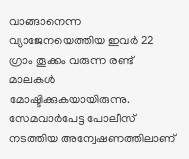വാങ്ങാനെന്ന വ്യാജേനയെത്തിയ ഇവർ 22 ഗ്രാം തൂക്കം വരുന്ന രണ്ട് മാലകൾ മോഷ്ടിക്കുകയായിരുന്നു. സേമവാർപേട്ട പോലീസ് നടത്തിയ അന്വേഷണത്തിലാണ്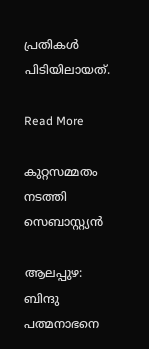പ്രതികൾ പിടിയിലായത്.

Read More

കുറ്റസമ്മതം നടത്തി സെബാസ്റ്റ്യന്‍

ആലപ്പുഴ: ബിന്ദു പത്മനാഭനെ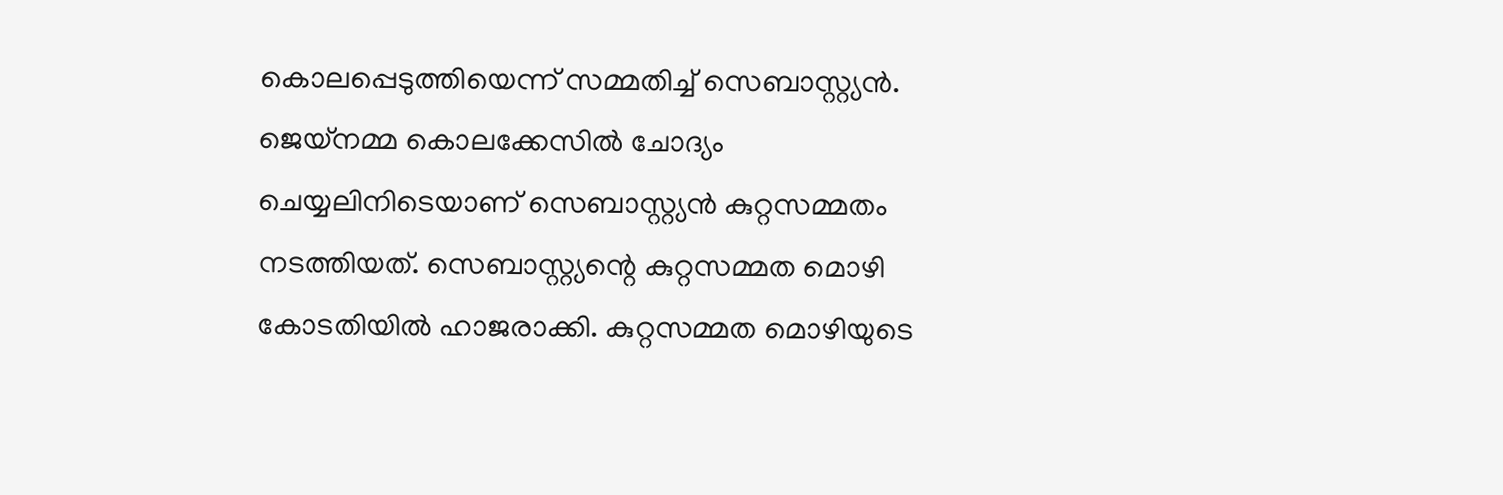കൊലപ്പെടുത്തിയെന്ന് സമ്മതിച്ച് സെബാസ്റ്റ്യന്‍. ജെയ്‌നമ്മ കൊലക്കേസില്‍ ചോദ്യം ചെയ്യലിനിടെയാണ് സെബാസ്റ്റ്യന്‍ കുറ്റസമ്മതം നടത്തിയത്. സെബാസ്റ്റ്യന്റെ കുറ്റസമ്മത മൊഴി കോടതിയില്‍ ഹാജരാക്കി. കുറ്റസമ്മത മൊഴിയുടെ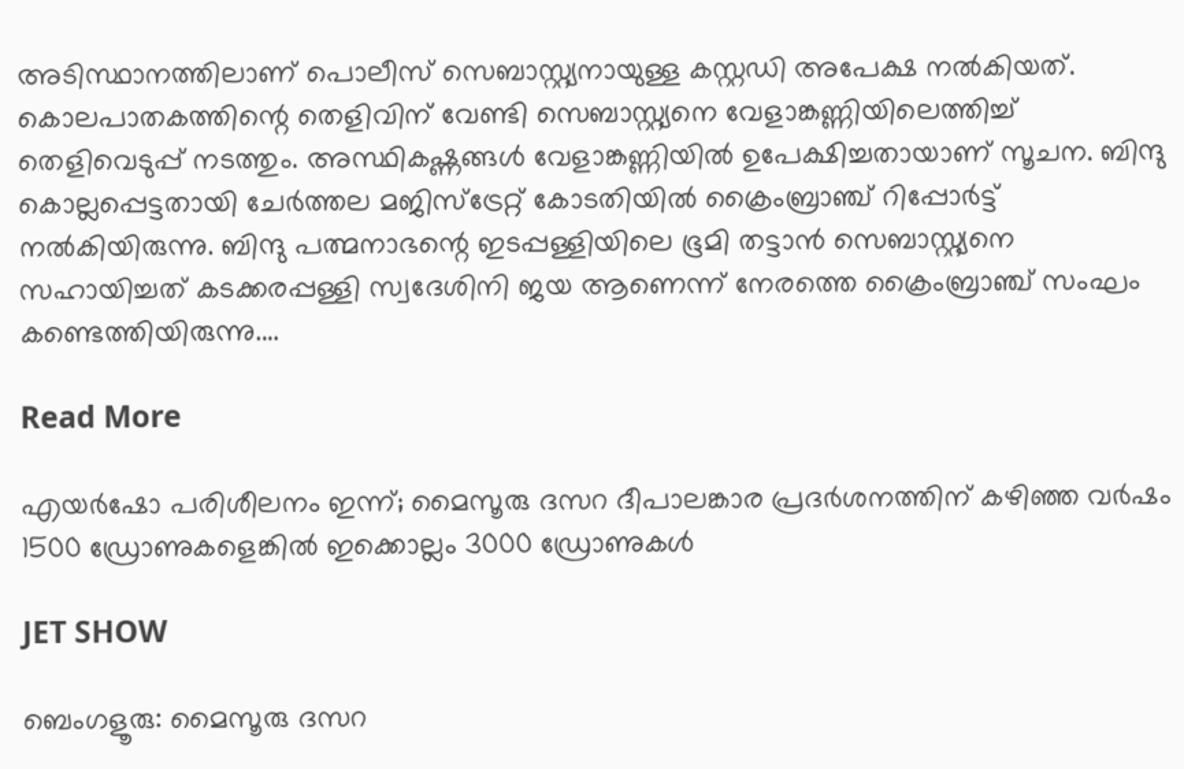അടിസ്ഥാനത്തിലാണ് പൊലീസ് സെബാസ്റ്റ്യനായുള്ള കസ്റ്റഡി അപേക്ഷ നല്‍കിയത്. കൊലപാതകത്തിന്റെ തെളിവിന് വേണ്ടി സെബാസ്റ്റ്യനെ വേളാങ്കണ്ണിയിലെത്തിച്ച് തെളിവെടുപ്പ് നടത്തും. അസ്ഥികഷ്ണങ്ങള്‍ വേളാങ്കണ്ണിയില്‍ ഉപേക്ഷിച്ചതായാണ് സൂചന. ബിന്ദു കൊല്ലപ്പെട്ടതായി ചേര്‍ത്തല മജിസ്ട്രേറ്റ് കോടതിയില്‍ ക്രൈംബ്രാഞ്ച് റിപ്പോര്‍ട്ട് നല്‍കിയിരുന്നു. ബിന്ദു പത്മനാഭന്റെ ഇടപ്പള്ളിയിലെ ഭൂമി തട്ടാന്‍ സെബാസ്റ്റ്യനെ സഹായിച്ചത് കടക്കരപ്പള്ളി സ്വദേശിനി ജയ ആണെന്ന് നേരത്തെ ക്രൈംബ്രാഞ്ച് സംഘം കണ്ടെത്തിയിരുന്നു.…

Read More

എയര്‍ഷോ പരിശീലനം ഇന്ന്; മൈസൂരു ദസറ ദീപാലങ്കാര പ്രദര്‍ശനത്തിന് കഴിഞ്ഞ വര്‍ഷം 1500 ഡ്രോണുകളെങ്കിൽ ഇക്കൊല്ലം 3000 ഡ്രോണുകള്‍

JET SHOW

ബെംഗളൂരു: മൈസൂരു ദസറ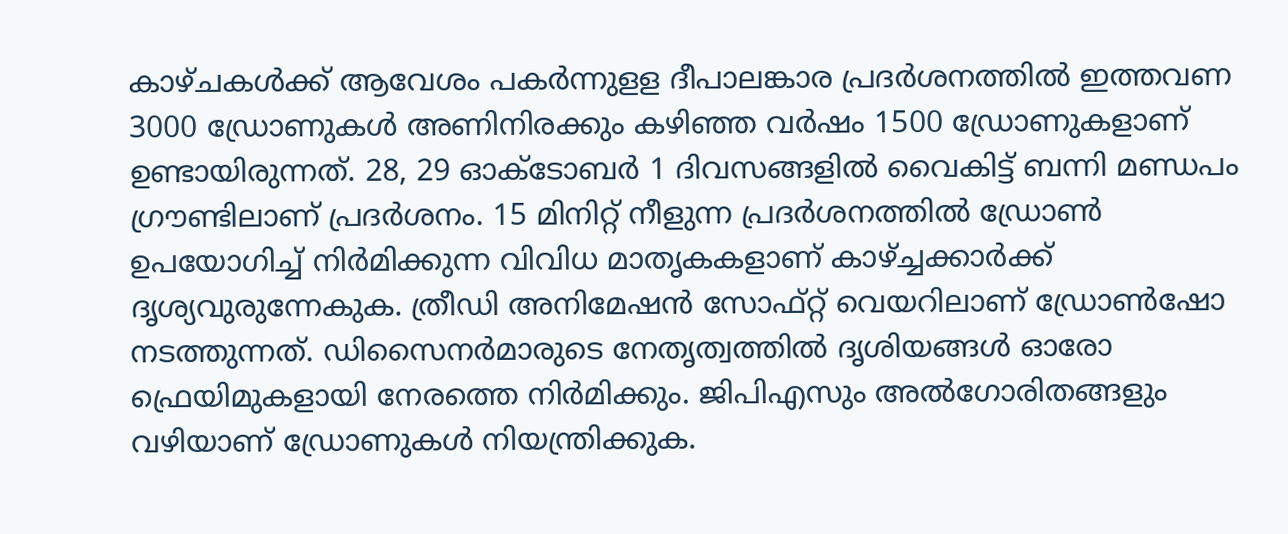കാഴ്ചകള്‍ക്ക് ആവേശം പകര്‍ന്നുളള ദീപാലങ്കാര പ്രദര്‍ശനത്തില്‍ ഇത്തവണ 3000 ഡ്രോണുകള്‍ അണിനിരക്കും കഴിഞ്ഞ വര്‍ഷം 1500 ഡ്രോണുകളാണ് ഉണ്ടായിരുന്നത്. 28, 29 ഓക്ടോബര്‍ 1 ദിവസങ്ങളില്‍ വൈകിട്ട് ബന്നി മണ്ഡപം ഗ്രൗണ്ടിലാണ് പ്രദര്‍ശനം. 15 മിനിറ്റ് നീളുന്ന പ്രദര്‍ശനത്തില്‍ ഡ്രോണ്‍ ഉപയോഗിച്ച് നിര്‍മിക്കുന്ന വിവിധ മാതൃകകളാണ് കാഴ്ച്ചക്കാര്‍ക്ക് ദൃശ്യവുരുന്നേകുക. ത്രീഡി അനിമേഷന്‍ സോഫ്റ്റ് വെയറിലാണ് ഡ്രോണ്‍ഷോ നടത്തുന്നത്. ഡിസൈനര്‍മാരുടെ നേതൃത്വത്തില്‍ ദൃശിയങ്ങള്‍ ഓരോ ഫ്രെയിമുകളായി നേരത്തെ നിര്‍മിക്കും. ജിപിഎസും അല്‍ഗോരിതങ്ങളും വഴിയാണ് ഡ്രോണുകള്‍ നിയന്ത്രിക്കുക.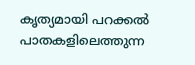കൃത്യമായി പറക്കല്‍ പാതകളിലെത്തുന്ന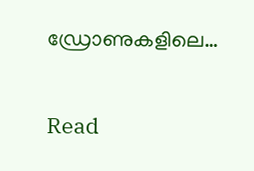ഡ്രോണുകളിലെ…

Read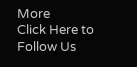More
Click Here to Follow Us